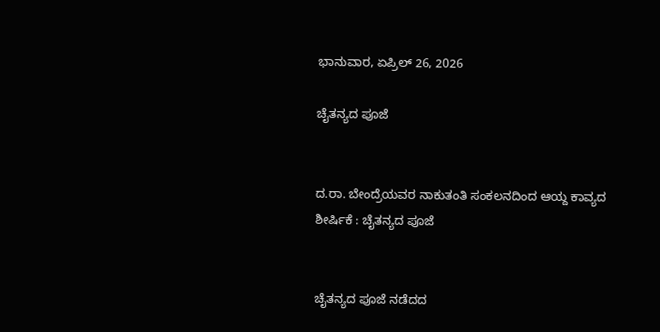ಭಾನುವಾರ, ಏಪ್ರಿಲ್ 26, 2026

ಚೈತನ್ಯದ ಪೂಜೆ


ದ.ರಾ. ಬೇಂದ್ರೆಯವರ ನಾಕುತಂತಿ ಸಂಕಲನದಿಂದ ಆಯ್ದ ಕಾವ್ಯದ ಶೀರ್ಷಿಕೆ : ಚೈತನ್ಯದ ಪೂಜೆ


ಚೈತನ್ಯದ ಪೂಜೆ ನಡೆದದ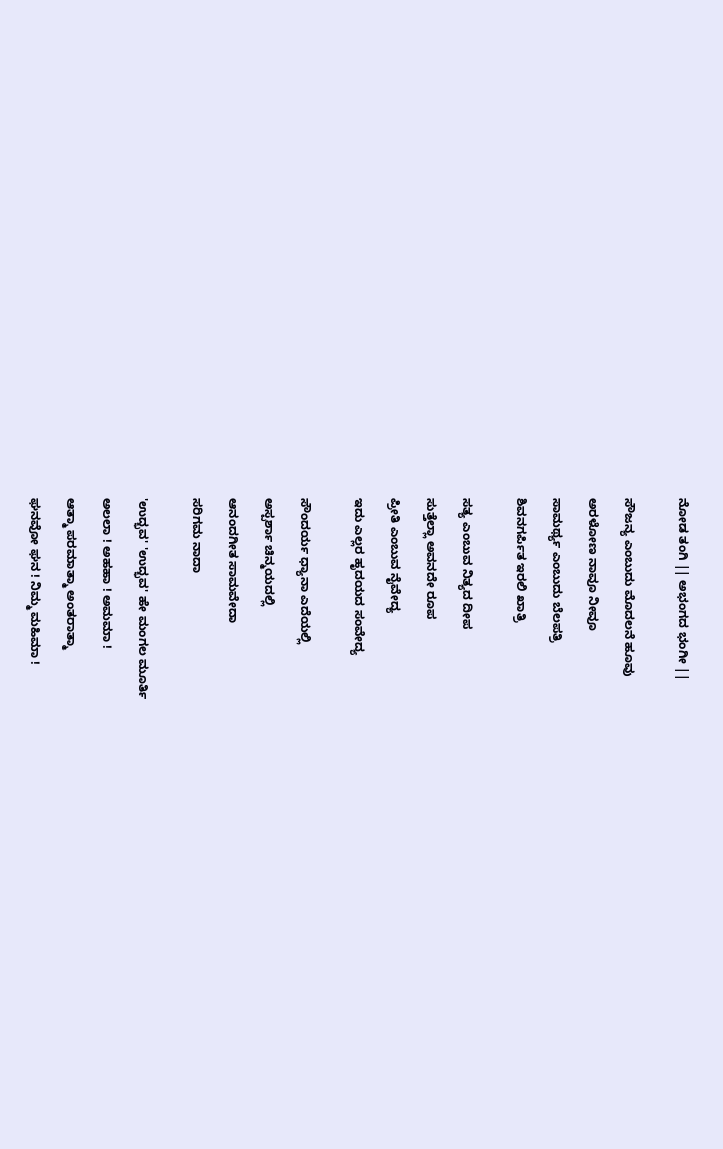ನೋಡ ತಂಗಿ || ಅಭಂಗದ ಭಂಗೀ ||


ಸೌಜನ್ಯ ಎಂಬುದು ಮೊದಲನೆ ಹೂವು

ಅರಳೋಣ ನಾವೂ ನೀವೂ

ಸಾಮರ್ಥ್ಯ ಎಂಬುದು ಬೆಲಪತ್ರಿ

ಶಿವನಗರ್ಪಿತ ಇರಲಿ ಖಾತ್ರಿ


ಸತ್ಯ ಎಂಬುವ ನಿತ್ಯದ ದೀಪ

ಸುತ್ತೆಲ್ಲಾ ಅವನದೇ ರೂಪ

ಪ್ರೀತಿ ಎಂಬುವ ನೈವೇದ್ಯ

ಇದು ಎಲ್ಲರ ಹೃದಯದ ಸಂವೇದ್ಯ


ಸೌಂದರ್ಯ ಧ್ಯಾನಾ ಎದೆಯಲ್ಲಿ

ಅಸ್ಪರ್ಶಾ ಚಿನ್ಮಯದಲ್ಲಿ

ಆನಂದಗೀತ ಸಾಮವೇದಾ

ಸರಿಗಮ ನಾದಾ


'ಉದ್ಭವ' 'ಉದ್ಭವ' ಹೇ ಮಂಗಲ ಮೂರ್ತಿ

ಅಲಲಾ ! ಅಹಹಾ ! ಅಮಮಾ !

ಆತ್ಮಾ ಪರಮಾತ್ಮಾ ಅಂತರಾತ್ಮಾ

ಘನವೋ ಘನ ! ನಿಮ್ಮ ಮಹಿಮಾ !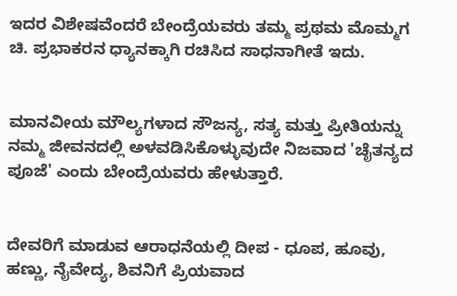ಇದರ ವಿಶೇಷವೆಂದರೆ ಬೇಂದ್ರೆಯವರು ತಮ್ಮ ಪ್ರಥಮ ಮೊಮ್ಮಗ ಚಿ. ಪ್ರಭಾಕರನ ಧ್ಯಾನಕ್ಕಾಗಿ ರಚಿಸಿದ ಸಾಧನಾಗೀತೆ ಇದು.


ಮಾನವೀಯ ಮೌಲ್ಯಗಳಾದ ಸೌಜನ್ಯ, ಸತ್ಯ ಮತ್ತು ಪ್ರೀತಿಯನ್ನು ನಮ್ಮ ಜೀವನದಲ್ಲಿ ಅಳವಡಿಸಿಕೊಳ್ಳುವುದೇ ನಿಜವಾದ 'ಚೈತನ್ಯದ ಪೂಜೆ' ಎಂದು ಬೇಂದ್ರೆಯವರು ಹೇಳುತ್ತಾರೆ.


ದೇವರಿಗೆ ಮಾಡುವ ಆರಾಧನೆಯಲ್ಲಿ ದೀಪ - ಧೂಪ, ಹೂವು, ಹಣ್ಣು, ನೈವೇದ್ಯ, ಶಿವನಿಗೆ ಪ್ರಿಯವಾದ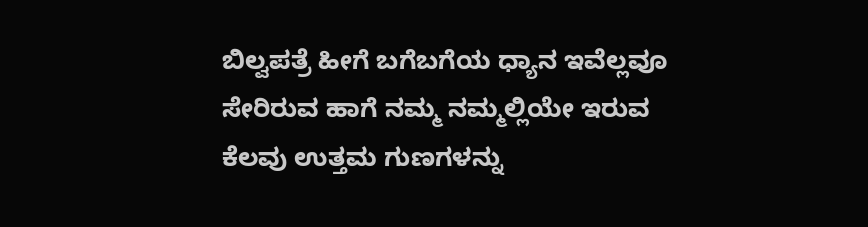ಬಿಲ್ವಪತ್ರೆ ಹೀಗೆ ಬಗೆಬಗೆಯ ಧ್ಯಾನ ಇವೆಲ್ಲವೂ ಸೇರಿರುವ ಹಾಗೆ ನಮ್ಮ ನಮ್ಮಲ್ಲಿಯೇ ಇರುವ ಕೆಲವು ಉತ್ತಮ ಗುಣಗಳನ್ನು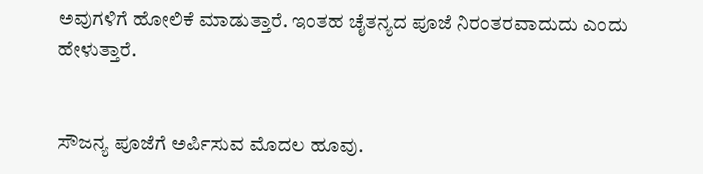ಅವುಗಳಿಗೆ ಹೋಲಿಕೆ ಮಾಡುತ್ತಾರೆ. ಇಂತಹ ಚೈತನ್ಯದ ಪೂಜೆ ನಿರಂತರವಾದುದು ಎಂದು ಹೇಳುತ್ತಾರೆ.


ಸೌಜನ್ಯ ಪೂಜೆಗೆ ಅರ್ಪಿಸುವ ಮೊದಲ ಹೂವು.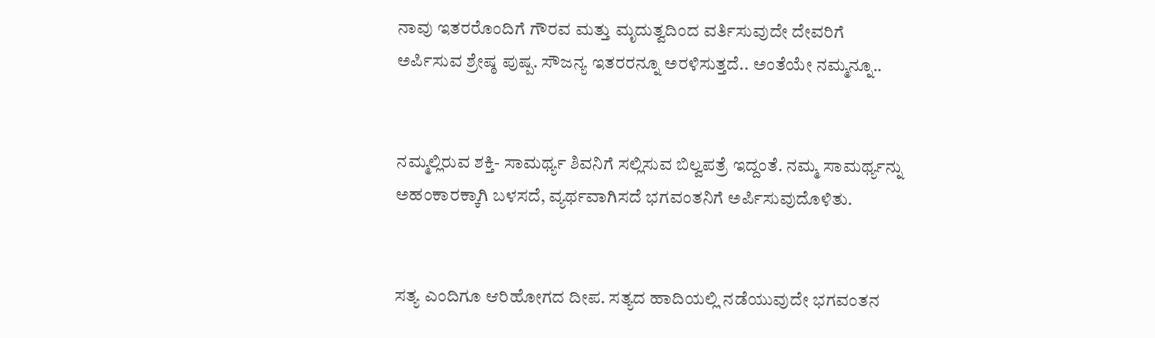ನಾವು ಇತರರೊಂದಿಗೆ ಗೌರವ ಮತ್ತು ಮೃದುತ್ವದಿಂದ ವರ್ತಿಸುವುದೇ ದೇವರಿಗೆ ಅರ್ಪಿಸುವ ಶ್ರೇಷ್ಠ ಪುಷ್ಪ. ಸೌಜನ್ಯ ಇತರರನ್ನೂ ಅರಳಿಸುತ್ತದೆ.. ಅಂತೆಯೇ ನಮ್ಮನ್ನೂ..


ನಮ್ಮಲ್ಲಿರುವ ಶಕ್ತಿ- ಸಾಮರ್ಥ್ಯ ಶಿವನಿಗೆ ಸಲ್ಲಿಸುವ ಬಿಲ್ವಪತ್ರೆ ಇದ್ದಂತೆ. ನಮ್ಮ ಸಾಮರ್ಥ್ಯನ್ನು ಅಹಂಕಾರಕ್ಕಾಗಿ ಬಳಸದೆ, ವ್ಯರ್ಥವಾಗಿಸದೆ ಭಗವಂತನಿಗೆ ಅರ್ಪಿಸುವುದೊಳಿತು.


ಸತ್ಯ ಎಂದಿಗೂ ಆರಿಹೋಗದ ದೀಪ. ಸತ್ಯದ ಹಾದಿಯಲ್ಲಿ ನಡೆಯುವುದೇ ಭಗವಂತನ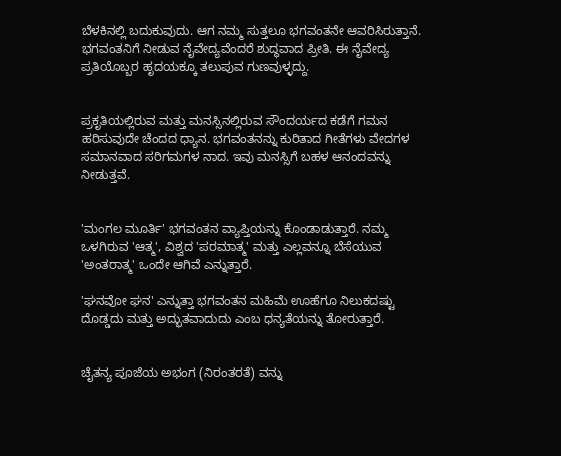ಬೆಳಕಿನಲ್ಲಿ ಬದುಕುವುದು. ಆಗ ನಮ್ಮ ಸುತ್ತಲೂ ಭಗವಂತನೇ ಆವರಿಸಿರುತ್ತಾನೆ. ಭಗವಂತನಿಗೆ ನೀಡುವ ನೈವೇದ್ಯವೆಂದರೆ ಶುದ್ಧವಾದ ಪ್ರೀತಿ. ಈ ನೈವೇದ್ಯ ಪ್ರತಿಯೊಬ್ಬರ ಹೃದಯಕ್ಕೂ ತಲುಪುವ ಗುಣವುಳ್ಳದ್ದು.


ಪ್ರಕೃತಿಯಲ್ಲಿರುವ ಮತ್ತು ಮನಸ್ಸಿನಲ್ಲಿರುವ ಸೌಂದರ್ಯದ ಕಡೆಗೆ ಗಮನ ಹರಿಸುವುದೇ ಚೆಂದದ ಧ್ಯಾನ. ಭಗವಂತನನ್ನು ಕುರಿತಾದ ಗೀತೆಗಳು ವೇದಗಳ ಸಮಾನವಾದ ಸರಿಗಮಗಳ ನಾದ. ಇವು ಮನಸ್ಸಿಗೆ ಬಹಳ ಆನಂದವನ್ನು ನೀಡುತ್ತವೆ.


'ಮಂಗಲ ಮೂರ್ತಿ' ಭಗವಂತನ ವ್ಯಾಪ್ತಿಯನ್ನು ಕೊಂಡಾಡುತ್ತಾರೆ. ನಮ್ಮ ಒಳಗಿರುವ 'ಆತ್ಮ', ವಿಶ್ವದ 'ಪರಮಾತ್ಮ' ಮತ್ತು ಎಲ್ಲವನ್ನೂ ಬೆಸೆಯುವ 'ಅಂತರಾತ್ಮ' ಒಂದೇ ಆಗಿವೆ ಎನ್ನುತ್ತಾರೆ.

'ಘನವೋ ಘನ' ಎನ್ನುತ್ತಾ ಭಗವಂತನ ಮಹಿಮೆ ಊಹೆಗೂ ನಿಲುಕದಷ್ಟು ದೊಡ್ಡದು ಮತ್ತು ಅದ್ಭುತವಾದುದು ಎಂಬ ಧನ್ಯತೆಯನ್ನು ತೋರುತ್ತಾರೆ.


ಚೈತನ್ಯ ಪೂಜೆಯ ಅಭಂಗ (ನಿರಂತರತೆ) ವನ್ನು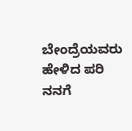ಬೇಂದ್ರೆಯವರು ಹೇಳಿದ ಪರಿ ನನಗೆ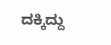ದಕ್ಕಿದ್ದು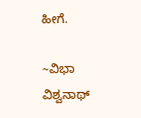ಹೀಗೆ.

~ವಿಭಾ ವಿಶ್ವನಾಥ್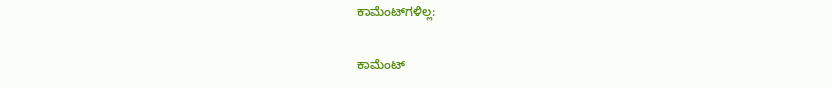ಕಾಮೆಂಟ್‌ಗಳಿಲ್ಲ:

ಕಾಮೆಂಟ್‌‌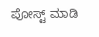ಪೋಸ್ಟ್‌ ಮಾಡಿ